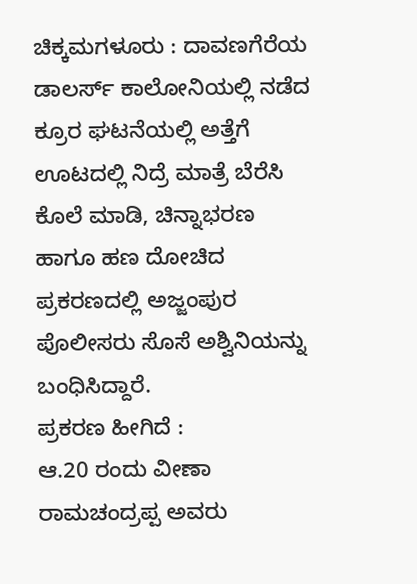ಚಿಕ್ಕಮಗಳೂರು : ದಾವಣಗೆರೆಯ ಡಾಲರ್ಸ್ ಕಾಲೋನಿಯಲ್ಲಿ ನಡೆದ ಕ್ರೂರ ಘಟನೆಯಲ್ಲಿ ಅತ್ತೆಗೆ ಊಟದಲ್ಲಿ ನಿದ್ರೆ ಮಾತ್ರೆ ಬೆರೆಸಿ ಕೊಲೆ ಮಾಡಿ, ಚಿನ್ನಾಭರಣ ಹಾಗೂ ಹಣ ದೋಚಿದ ಪ್ರಕರಣದಲ್ಲಿ ಅಜ್ಜಂಪುರ ಪೊಲೀಸರು ಸೊಸೆ ಅಶ್ವಿನಿಯನ್ನು ಬಂಧಿಸಿದ್ದಾರೆ.
ಪ್ರಕರಣ ಹೀಗಿದೆ :
ಆ.20 ರಂದು ವೀಣಾ ರಾಮಚಂದ್ರಪ್ಪ ಅವರು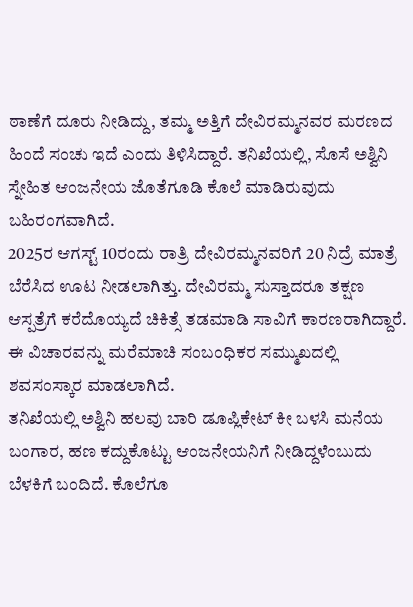ಠಾಣೆಗೆ ದೂರು ನೀಡಿದ್ದು, ತಮ್ಮ ಅತ್ತಿಗೆ ದೇವಿರಮ್ಮನವರ ಮರಣದ ಹಿಂದೆ ಸಂಚು ಇದೆ ಎಂದು ತಿಳಿಸಿದ್ದಾರೆ. ತನಿಖೆಯಲ್ಲಿ, ಸೊಸೆ ಅಶ್ವಿನಿ ಸ್ನೇಹಿತ ಆಂಜನೇಯ ಜೊತೆಗೂಡಿ ಕೊಲೆ ಮಾಡಿರುವುದು ಬಹಿರಂಗವಾಗಿದೆ.
2025ರ ಆಗಸ್ಟ್ 10ರಂದು ರಾತ್ರಿ ದೇವಿರಮ್ಮನವರಿಗೆ 20 ನಿದ್ರೆ ಮಾತ್ರೆ ಬೆರೆಸಿದ ಊಟ ನೀಡಲಾಗಿತ್ತು. ದೇವಿರಮ್ಮ ಸುಸ್ತಾದರೂ ತಕ್ಷಣ ಆಸ್ಪತ್ರೆಗೆ ಕರೆದೊಯ್ಯದೆ ಚಿಕಿತ್ಸೆ ತಡಮಾಡಿ ಸಾವಿಗೆ ಕಾರಣರಾಗಿದ್ದಾರೆ. ಈ ವಿಚಾರವನ್ನು ಮರೆಮಾಚಿ ಸಂಬಂಧಿಕರ ಸಮ್ಮುಖದಲ್ಲಿ ಶವಸಂಸ್ಕಾರ ಮಾಡಲಾಗಿದೆ.
ತನಿಖೆಯಲ್ಲಿ ಅಶ್ವಿನಿ ಹಲವು ಬಾರಿ ಡೂಪ್ಲಿಕೇಟ್ ಕೀ ಬಳಸಿ ಮನೆಯ ಬಂಗಾರ, ಹಣ ಕದ್ದುಕೊಟ್ಟು ಆಂಜನೇಯನಿಗೆ ನೀಡಿದ್ದಳೆಂಬುದು ಬೆಳಕಿಗೆ ಬಂದಿದೆ. ಕೊಲೆಗೂ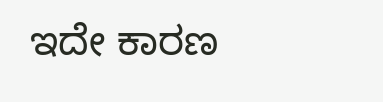ಇದೇ ಕಾರಣ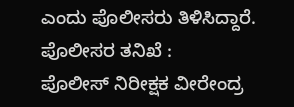ಎಂದು ಪೊಲೀಸರು ತಿಳಿಸಿದ್ದಾರೆ.
ಪೊಲೀಸರ ತನಿಖೆ :
ಪೊಲೀಸ್ ನಿರೀಕ್ಷಕ ವೀರೇಂದ್ರ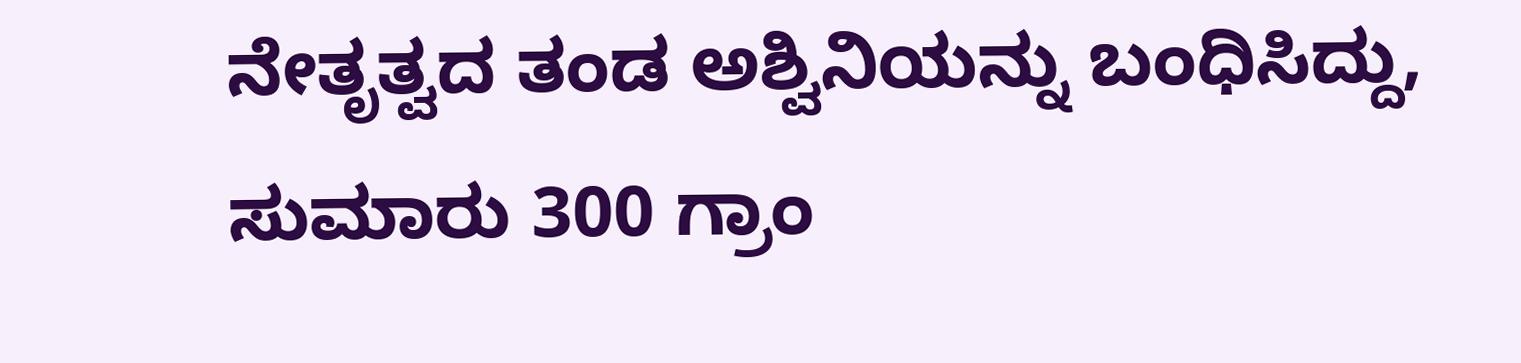ನೇತೃತ್ವದ ತಂಡ ಅಶ್ವಿನಿಯನ್ನು ಬಂಧಿಸಿದ್ದು, ಸುಮಾರು 300 ಗ್ರಾಂ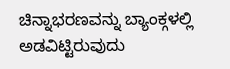ಚಿನ್ನಾಭರಣವನ್ನು ಬ್ಯಾಂಕ್ಗಳಲ್ಲಿ ಅಡವಿಟ್ಟಿರುವುದು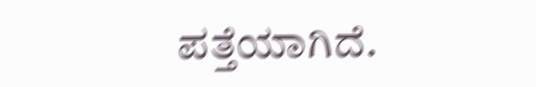ಪತ್ತೆಯಾಗಿದೆ.